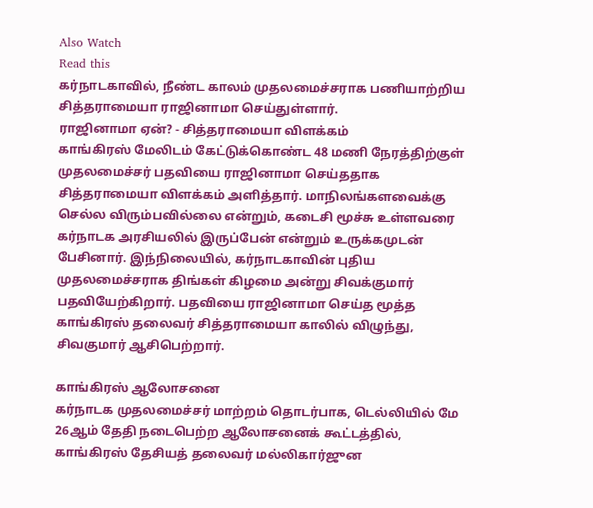Also Watch
Read this
கர்நாடகாவில், நீண்ட காலம் முதலமைச்சராக பணியாற்றிய சித்தராமையா ராஜினாமா செய்துள்ளார்.
ராஜினாமா ஏன்? - சித்தராமையா விளக்கம்
காங்கிரஸ் மேலிடம் கேட்டுக்கொண்ட 48 மணி நேரத்திற்குள் முதலமைச்சர் பதவியை ராஜினாமா செய்ததாக சித்தராமையா விளக்கம் அளித்தார். மாநிலங்களவைக்கு செல்ல விரும்பவில்லை என்றும், கடைசி மூச்சு உள்ளவரை கர்நாடக அரசியலில் இருப்பேன் என்றும் உருக்கமுடன் பேசினார். இந்நிலையில், கர்நாடகாவின் புதிய முதலமைச்சராக திங்கள் கிழமை அன்று சிவக்குமார் பதவியேற்கிறார். பதவியை ராஜினாமா செய்த மூத்த காங்கிரஸ் தலைவர் சித்தராமையா காலில் விழுந்து, சிவகுமார் ஆசிபெற்றார்.

காங்கிரஸ் ஆலோசனை
கர்நாடக முதலமைச்சர் மாற்றம் தொடர்பாக, டெல்லியில் மே 26ஆம் தேதி நடைபெற்ற ஆலோசனைக் கூட்டத்தில், காங்கிரஸ் தேசியத் தலைவர் மல்லிகார்ஜுன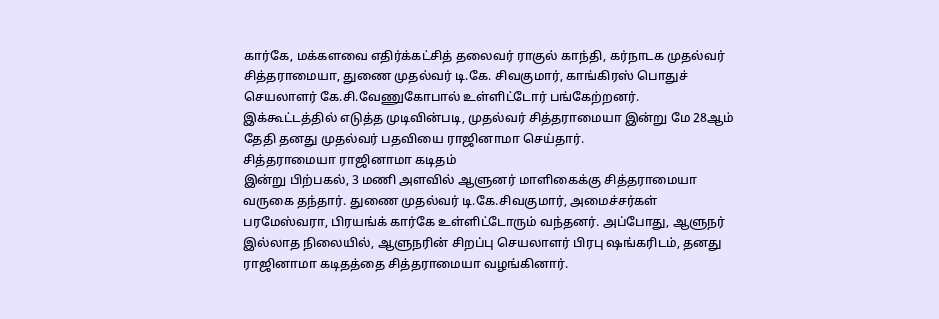கார்கே, மக்களவை எதிர்க்கட்சித் தலைவர் ராகுல் காந்தி, கர்நாடக முதல்வர் சித்தராமையா, துணை முதல்வர் டி.கே. சிவகுமார், காங்கிரஸ் பொதுச் செயலாளர் கே.சி.வேணுகோபால் உள்ளிட்டோர் பங்கேற்றனர். இக்கூட்டத்தில் எடுத்த முடிவின்படி, முதல்வர் சித்தராமையா இன்று மே 28ஆம் தேதி தனது முதல்வர் பதவியை ராஜினாமா செய்தார்.
சித்தராமையா ராஜினாமா கடிதம்
இன்று பிற்பகல், 3 மணி அளவில் ஆளுனர் மாளிகைக்கு சித்தராமையா வருகை தந்தார். துணை முதல்வர் டி.கே.சிவகுமார், அமைச்சர்கள் பரமேஸ்வரா, பிரயங்க் கார்கே உள்ளிட்டோரும் வந்தனர். அப்போது, ஆளுநர் இல்லாத நிலையில், ஆளுநரின் சிறப்பு செயலாளர் பிரபு ஷங்கரிடம், தனது ராஜினாமா கடிதத்தை சித்தராமையா வழங்கினார்.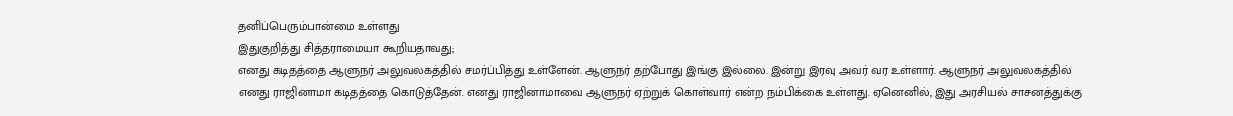தனிப்பெரும்பான்மை உள்ளது
இதுகுறித்து சித்தராமையா கூறியதாவது;
எனது கடிதத்தை ஆளுநர் அலுவலகத்தில் சமர்ப்பித்து உள்ளேன். ஆளுநர் தற்போது இங்கு இல்லை. இன்று இரவு அவர் வர உள்ளார். ஆளுநர் அலுவலகத்தில் எனது ராஜினாமா கடிதத்தை கொடுத்தேன். எனது ராஜினாமாவை ஆளுநர் ஏற்றுக் கொள்வார் என்ற நம்பிக்கை உள்ளது. ஏனெனில், இது அரசியல் சாசனத்துக்கு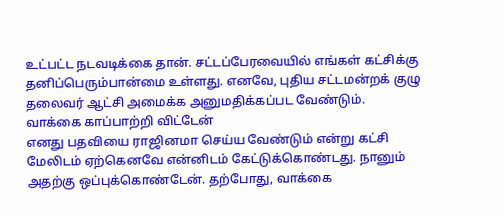உட்பட்ட நடவடிக்கை தான். சட்டப்பேரவையில் எங்கள் கட்சிக்கு தனிப்பெரும்பான்மை உள்ளது. எனவே, புதிய சட்டமன்றக் குழு தலைவர் ஆட்சி அமைக்க அனுமதிக்கப்பட வேண்டும்.
வாக்கை காப்பாற்றி விட்டேன்
எனது பதவியை ராஜினமா செய்ய வேண்டும் என்று கட்சி மேலிடம் ஏற்கெனவே என்னிடம் கேட்டுக்கொண்டது. நானும் அதற்கு ஒப்புக்கொண்டேன். தற்போது, வாக்கை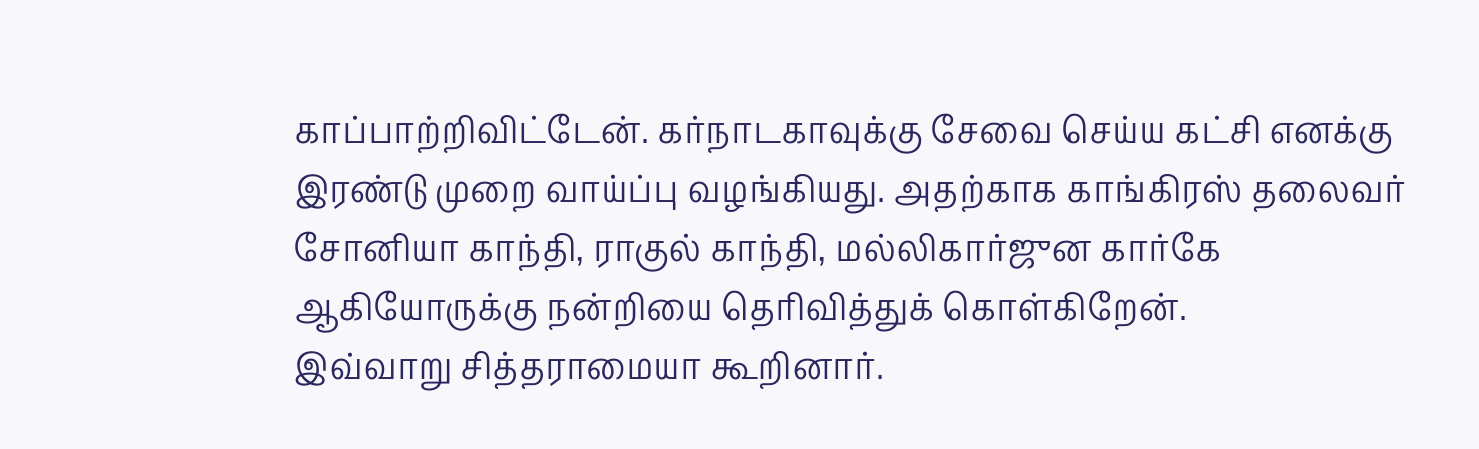காப்பாற்றிவிட்டேன். கர்நாடகாவுக்கு சேவை செய்ய கட்சி எனக்கு இரண்டு முறை வாய்ப்பு வழங்கியது. அதற்காக காங்கிரஸ் தலைவர் சோனியா காந்தி, ராகுல் காந்தி, மல்லிகார்ஜுன கார்கே ஆகியோருக்கு நன்றியை தெரிவித்துக் கொள்கிறேன்.
இவ்வாறு சித்தராமையா கூறினார்.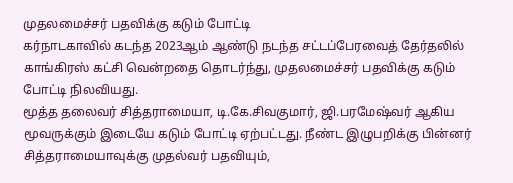முதலமைச்சர் பதவிக்கு கடும் போட்டி
கர்நாடகாவில் கடந்த 2023ஆம் ஆண்டு நடந்த சட்டப்பேரவைத் தேர்தலில் காங்கிரஸ் கட்சி வென்றதை தொடர்ந்து, முதலமைச்சர் பதவிக்கு கடும் போட்டி நிலவியது.
மூத்த தலைவர் சித்தராமையா, டி.கே.சிவகுமார், ஜி.பரமேஷ்வர் ஆகிய மூவருக்கும் இடையே கடும் போட்டி ஏற்பட்டது. நீண்ட இழுபறிக்கு பின்னர் சித்தராமையாவுக்கு முதல்வர் பதவியும்,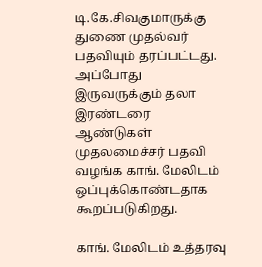டி.கே.சிவகுமாருக்கு துணை முதல்வர் பதவியும் தரப்பட்டது. அப்போது இருவருக்கும் தலா இரண்டரை ஆண்டுகள் முதலமைச்சர் பதவி வழங்க காங். மேலிடம் ஒப்புக்கொண்டதாக கூறப்படுகிறது.

காங். மேலிடம் உத்தரவு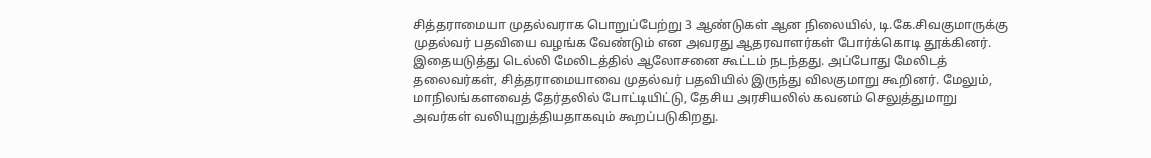சித்தராமையா முதல்வராக பொறுப்பேற்று 3 ஆண்டுகள் ஆன நிலையில், டி.கே.சிவகுமாருக்கு முதல்வர் பதவியை வழங்க வேண்டும் என அவரது ஆதரவாளர்கள் போர்க்கொடி தூக்கினர். இதையடுத்து டெல்லி மேலிடத்தில் ஆலோசனை கூட்டம் நடந்தது. அப்போது மேலிடத் தலைவர்கள், சித்தராமையாவை முதல்வர் பதவியில் இருந்து விலகுமாறு கூறினர். மேலும், மாநிலங்களவைத் தேர்தலில் போட்டியிட்டு, தேசிய அரசியலில் கவனம் செலுத்துமாறு அவர்கள் வலியுறுத்தியதாகவும் கூறப்படுகிறது.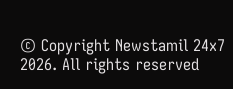© Copyright Newstamil 24x7 2026. All rights reserved